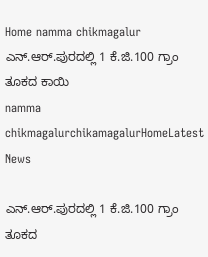Home namma chikmagalur ಎನ್.ಆರ್.ಪುರದಲ್ಲಿ 1 ಕೆ.ಜಿ.100 ಗ್ರಾಂ ತೂಕದ ಕಾಯಿ
namma chikmagalurchikamagalurHomeLatest News

ಎನ್.ಆರ್.ಪುರದಲ್ಲಿ 1 ಕೆ.ಜಿ.100 ಗ್ರಾಂ ತೂಕದ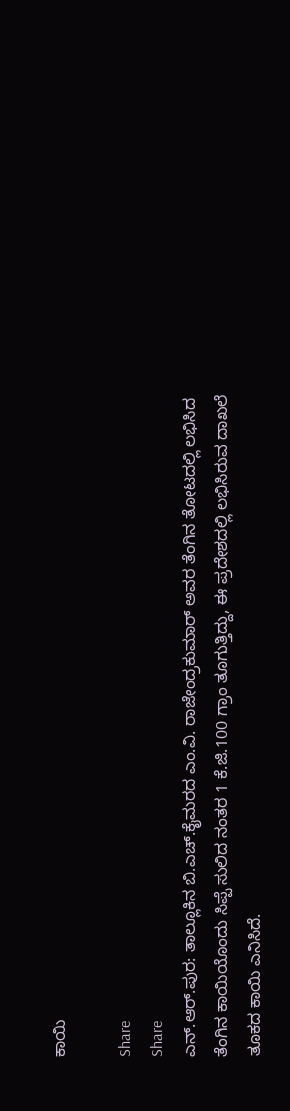ಕಾಯಿ

Share
Share
ಎನ್.ಆರ್.ಪುರ: ತಾಲ್ಲೂಕಿನ ಬಿ.ಎಚ್.ಕೈಮರದ ಎಂ.ವಿ. ರಾಜೇಂದ್ರಕುಮಾರ್ ಅವರ ತೆಂಗಿನ ತೋಟದಲ್ಲಿ ಲಭಿಸಿದ ತೆಂಗಿನ ಕಾಯಿಯೊಂದು ಸಿಪ್ಪೆ ಸುಲಿದ ನಂತರ 1 ಕೆ.ಜಿ.100 ಗ್ರಾಂ ತೂಗುತ್ತಿದ್ದು, ಈ ಪ್ರದೇಶದಲ್ಲಿ ಲಭಿಸಿರುವ ದಾಖಲೆ ತೂಕದ ಕಾಯಿ ಎನಿಸಿದೆ.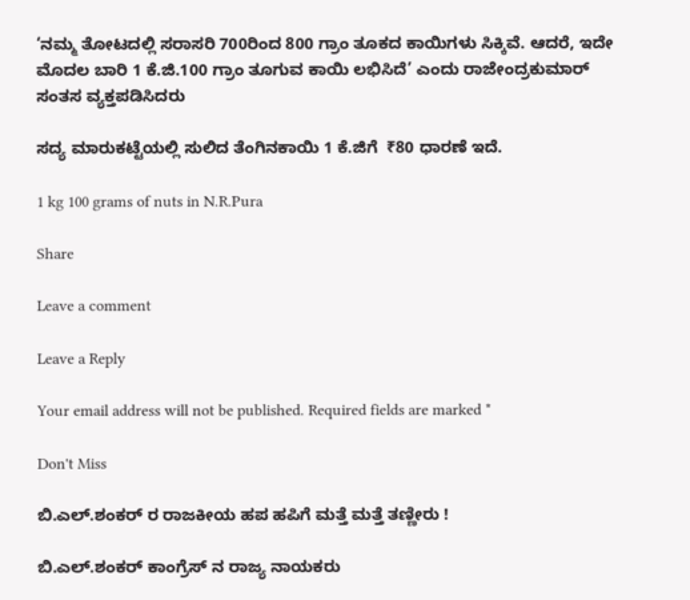‘ನಮ್ಮ ತೋಟದಲ್ಲಿ ಸರಾಸರಿ 700ರಿಂದ 800 ಗ್ರಾಂ ತೂಕದ ಕಾಯಿಗಳು ಸಿಕ್ಕಿವೆ. ಆದರೆ, ಇದೇ ಮೊದಲ ಬಾರಿ 1 ಕೆ.ಜಿ.100 ಗ್ರಾಂ ತೂಗುವ ಕಾಯಿ ಲಭಿಸಿದೆ’ ಎಂದು ರಾಜೇಂದ್ರಕುಮಾರ್ ಸಂತಸ ವ್ಯಕ್ತಪಡಿಸಿದರು

ಸದ್ಯ ಮಾರುಕಟ್ಟೆಯಲ್ಲಿ ಸುಲಿದ ತೆಂಗಿನಕಾಯಿ 1 ಕೆ.ಜಿಗೆ  ₹80 ಧಾರಣೆ ಇದೆ.

1 kg 100 grams of nuts in N.R.Pura

Share

Leave a comment

Leave a Reply

Your email address will not be published. Required fields are marked *

Don't Miss

ಬಿ.ಎಲ್.ಶಂಕರ್ ರ ರಾಜಕೀಯ ಹಪ ಹಪಿಗೆ ಮತ್ತೆ ಮತ್ತೆ ತಣ್ಣೀರು !

ಬಿ.ಎಲ್.ಶಂಕರ್ ಕಾಂಗ್ರೆಸ್ ನ ರಾಜ್ಯ ನಾಯಕರು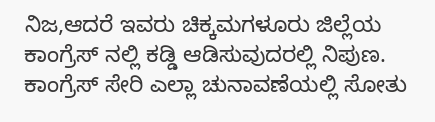ನಿಜ,ಆದರೆ ಇವರು ಚಿಕ್ಕಮಗಳೂರು ಜಿಲ್ಲೆಯ ಕಾಂಗ್ರೆಸ್ ನಲ್ಲಿ ಕಡ್ಡಿ ಆಡಿಸುವುದರಲ್ಲಿ ನಿಪುಣ. ಕಾಂಗ್ರೆಸ್ ಸೇರಿ ಎಲ್ಲಾ ಚುನಾವಣೆಯಲ್ಲಿ ಸೋತು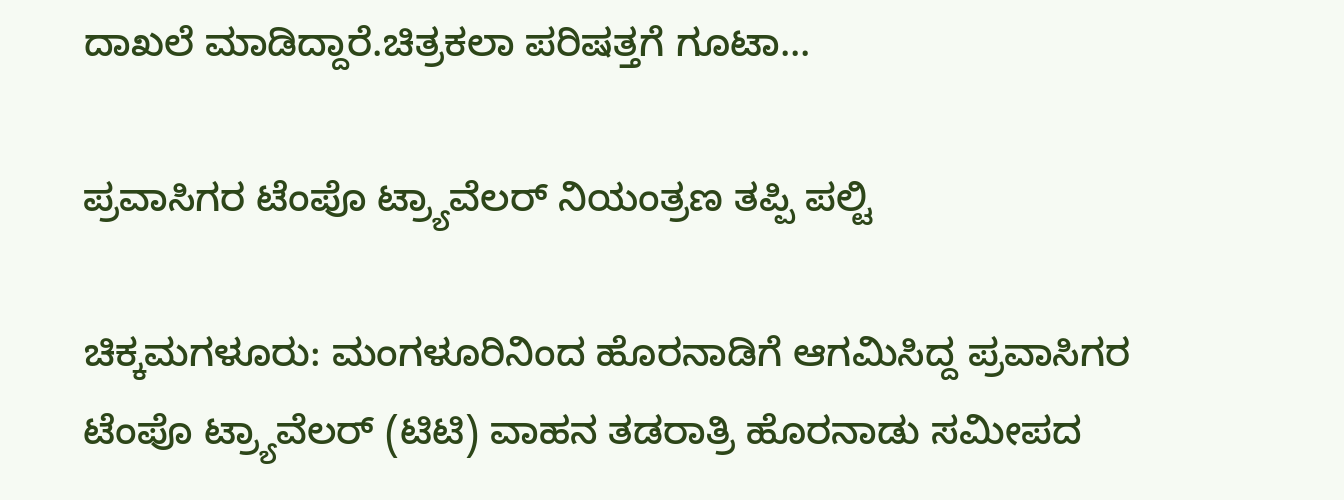ದಾಖಲೆ ಮಾಡಿದ್ದಾರೆ.ಚಿತ್ರಕಲಾ ಪರಿಷತ್ತಗೆ ಗೂಟಾ...

ಪ್ರವಾಸಿಗರ ಟೆಂಪೊ ಟ್ರ್ಯಾವೆಲರ್ ನಿಯಂತ್ರಣ ತಪ್ಪಿ ಪಲ್ಟಿ

ಚಿಕ್ಕಮಗಳೂರು: ಮಂಗಳೂರಿನಿಂದ ಹೊರನಾಡಿಗೆ ಆಗಮಿಸಿದ್ದ ಪ್ರವಾಸಿಗರ ಟೆಂಪೊ ಟ್ರ್ಯಾವೆಲರ್ (ಟಿಟಿ) ವಾಹನ ತಡರಾತ್ರಿ ಹೊರನಾಡು ಸಮೀಪದ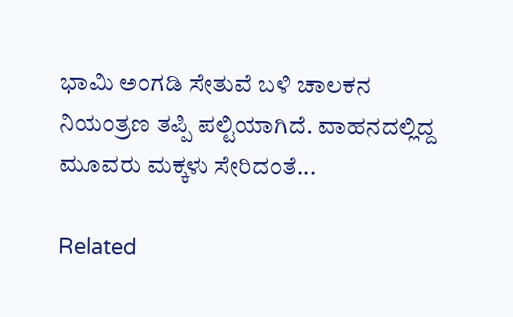ಭಾಮಿ ಅಂಗಡಿ ಸೇತುವೆ ಬಳಿ ಚಾಲಕನ ನಿಯಂತ್ರಣ ತಪ್ಪಿ ಪಲ್ಟಿಯಾಗಿದೆ. ವಾಹನದಲ್ಲಿದ್ದ ಮೂವರು ಮಕ್ಕಳು ಸೇರಿದಂತೆ...

Related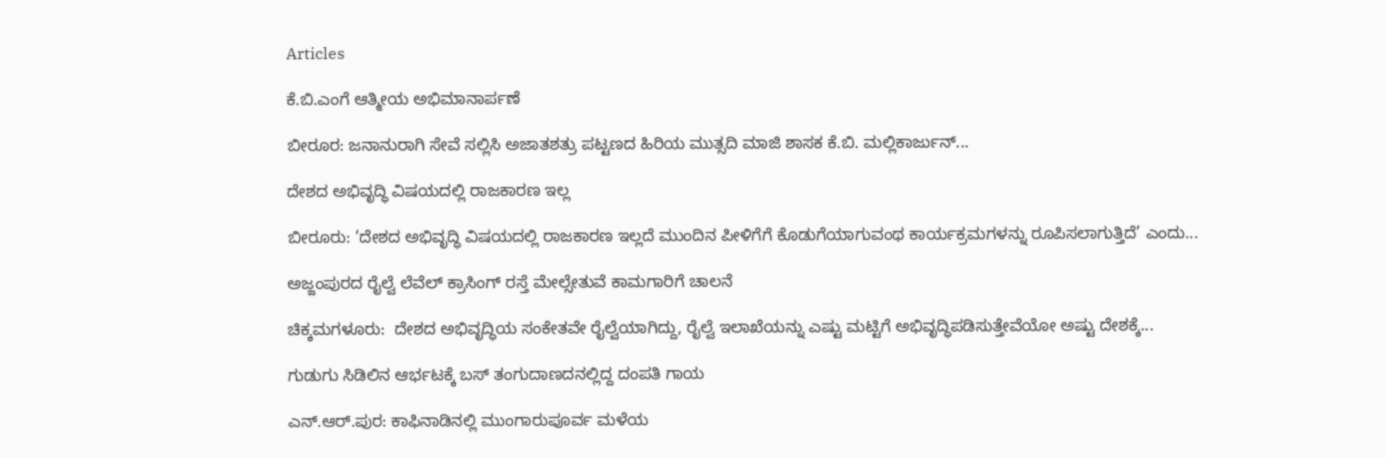Articles

ಕೆ.ಬಿ.ಎಂಗೆ ಆತ್ಮೀಯ ಅಭಿಮಾನಾರ್ಪಣೆ

ಬೀರೂರ: ಜನಾನುರಾಗಿ ಸೇವೆ ಸಲ್ಲಿಸಿ ಅಜಾತಶತ್ರು ಪಟ್ಟಣದ ಹಿರಿಯ ಮುತ್ಸದಿ ಮಾಜಿ ಶಾಸಕ ಕೆ.ಬಿ. ಮಲ್ಲಿಕಾರ್ಜುನ್...

ದೇಶದ ಅಭಿವೃದ್ಧಿ ವಿಷಯದಲ್ಲಿ ರಾಜಕಾರಣ ಇಲ್ಲ

ಬೀರೂರು: ‘ದೇಶದ ಅಭಿವೃದ್ಧಿ ವಿಷಯದಲ್ಲಿ ರಾಜಕಾರಣ ಇಲ್ಲದೆ ಮುಂದಿನ ಪೀಳಿಗೆಗೆ ಕೊಡುಗೆಯಾಗುವಂಥ ಕಾರ್ಯಕ್ರಮಗಳನ್ನು ರೂಪಿಸಲಾಗುತ್ತಿದೆ’ ಎಂದು...

ಅಜ್ಜಂಪುರದ ರೈಲ್ವೆ ಲೆವೆಲ್ ಕ್ರಾಸಿಂಗ್ ರಸ್ತೆ ಮೇಲ್ಸೇತುವೆ ಕಾಮಗಾರಿಗೆ ಚಾಲನೆ

ಚಿಕ್ಕಮಗಳೂರು:  ದೇಶದ ಅಭಿವೃದ್ಧಿಯ ಸಂಕೇತವೇ ರೈಲ್ವೆಯಾಗಿದ್ದು, ರೈಲ್ವೆ ಇಲಾಖೆಯನ್ನು ಎಷ್ಟು ಮಟ್ಟಿಗೆ ಅಭಿವೃದ್ಧಿಪಡಿಸುತ್ತೇವೆಯೋ ಅಷ್ಟು ದೇಶಕ್ಕೆ...

ಗುಡುಗು ಸಿಡಿಲಿನ ಆರ್ಭಟಕ್ಕೆ ಬಸ್ ತಂಗುದಾಣದನಲ್ಲಿದ್ದ ದಂಪತಿ ಗಾಯ

ಎನ್.ಆ‌ರ್.ಪುರ: ಕಾಫಿನಾಡಿನಲ್ಲಿ ಮುಂಗಾರುಪೂರ್ವ ಮಳೆಯ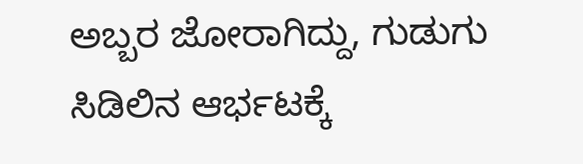ಅಬ್ಬರ ಜೋರಾಗಿದ್ದು, ಗುಡುಗು ಸಿಡಿಲಿನ ಆರ್ಭಟಕ್ಕೆ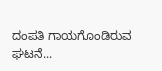ದಂಪತಿ ಗಾಯಗೊಂಡಿರುವ ಘಟನೆ...